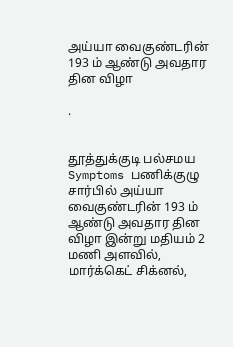அய்யா வைகுண்டரின் 193 ம் ஆண்டு அவதார தின விழா

.


தூத்துக்குடி பல்சமய Symptoms பணிக்குழு சார்பில் அய்யா வைகுண்டரின் 193 ம் ஆண்டு அவதார தின விழா இன்று மதியம் 2  மணி அளவில், மார்க்கெட் சிக்னல்,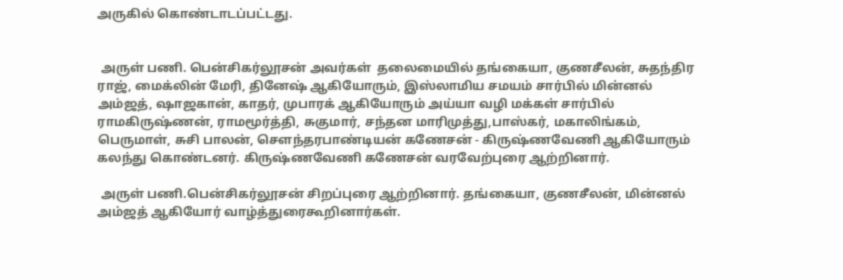அருகில் கொண்டாடப்பட்டது.


 அருள் பணி. பென்சிகர்லூசன் அவர்கள்  தலைமையில் தங்கையா, குணசீலன், சுதந்திர  ராஜ், மைக்லின் மேரி, தினேஷ் ஆகியோரும், இஸ்லாமிய சமயம் சார்பில் மின்னல் அம்ஜத், ஷாஜகான், காதர், முபாரக் ஆகியோரும் அய்யா வழி மக்கள் சார்பில் ராமகிருஷ்ணன், ராமமூர்த்தி, சுகுமார், சந்தன மாரிமுத்து,பாஸ்கர், மகாலிங்கம், பெருமாள், சுசி பாலன், சௌந்தரபாண்டியன் கணேசன் - கிருஷ்ணவேணி ஆகியோரும் கலந்து கொண்டனர். கிருஷ்ணவேணி கணேசன் வரவேற்புரை ஆற்றினார்.

 அருள் பணி.பென்சிகர்லூசன் சிறப்புரை ஆற்றினார். தங்கையா, குணசீலன், மின்னல் அம்ஜத் ஆகியோர் வாழ்த்துரைகூறினார்கள்.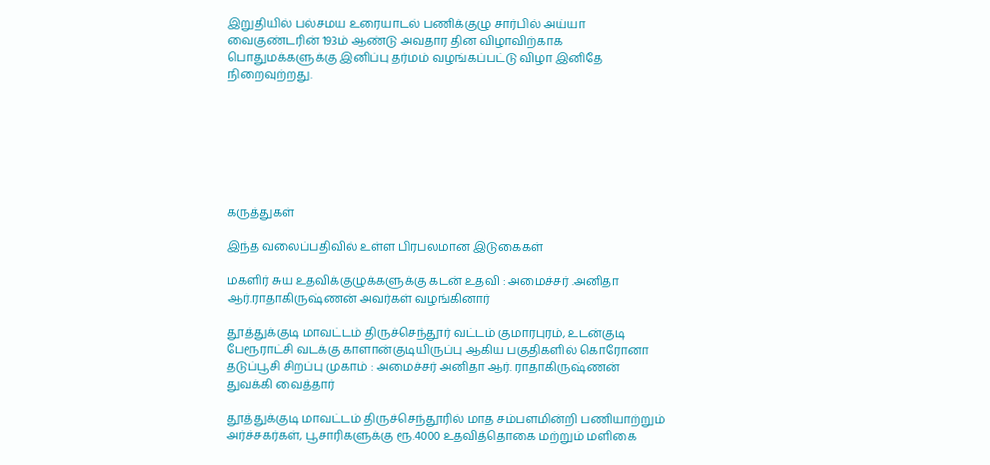இறுதியில் பல்சமய உரையாடல் பணிக்குழு சார்பில் அய்யா வைகுண்டரின் 193ம் ஆண்டு அவதார தின விழாவிற்காக பொதுமக்களுக்கு இனிப்பு தர்மம் வழங்கப்பட்டு விழா இனிதே நிறைவுற்றது.







கருத்துகள்

இந்த வலைப்பதிவில் உள்ள பிரபலமான இடுகைகள்

மகளிர் சுய உதவிக்குழுக்களுக்கு கடன் உதவி : அமைச்சர் .அனிதா ஆர்.ராதாகிருஷ்ணன் அவர்கள் வழங்கினார்

தூத்துக்குடி மாவட்டம் திருச்செந்தூர் வட்டம் குமாரபுரம், உடன்குடி பேரூராட்சி வடக்கு காளான்குடியிருப்பு ஆகிய பகுதிகளில் கொரோனா தடுப்பூசி சிறப்பு முகாம் : அமைச்சர் அனிதா ஆர். ராதாகிருஷ்ணன் துவக்கி வைத்தார்

தூத்துக்குடி மாவட்டம் திருச்செந்தூரில் மாத சம்பளமின்றி பணியாற்றும் அர்ச்சகர்கள், பூசாரிகளுக்கு ரூ.4000 உதவித்தொகை மற்றும் மளிகை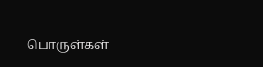பொருள்கள்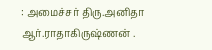: அமைச்சர் திரு.அனிதா ஆர்.ராதாகிருஷ்ணன் .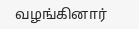வழங்கினார்